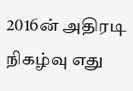2016ன் அதிரடி நிகழ்வு எது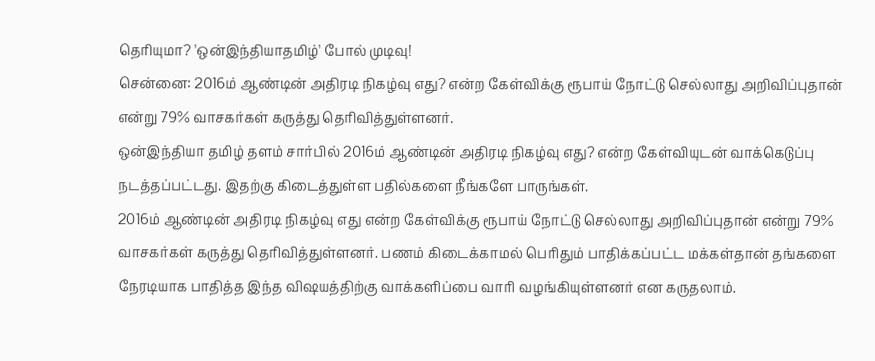தெரியுமா? 'ஒன்இந்தியாதமிழ்' போல் முடிவு!
சென்னை: 2016ம் ஆண்டின் அதிரடி நிகழ்வு எது? என்ற கேள்விக்கு ரூபாய் நோட்டு செல்லாது அறிவிப்புதான் என்று 79% வாசகர்கள் கருத்து தெரிவித்துள்ளனர்.
ஒன்இந்தியா தமிழ் தளம் சார்பில் 2016ம் ஆண்டின் அதிரடி நிகழ்வு எது? என்ற கேள்வியுடன் வாக்கெடுப்பு நடத்தப்பட்டது. இதற்கு கிடைத்துள்ள பதில்களை நீங்களே பாருங்கள்.
2016ம் ஆண்டின் அதிரடி நிகழ்வு எது என்ற கேள்விக்கு ரூபாய் நோட்டு செல்லாது அறிவிப்புதான் என்று 79% வாசகர்கள் கருத்து தெரிவித்துள்ளனர். பணம் கிடைக்காமல் பெரிதும் பாதிக்கப்பட்ட மக்கள்தான் தங்களை நேரடியாக பாதித்த இந்த விஷயத்திற்கு வாக்களிப்பை வாரி வழங்கியுள்ளனர் என கருதலாம்.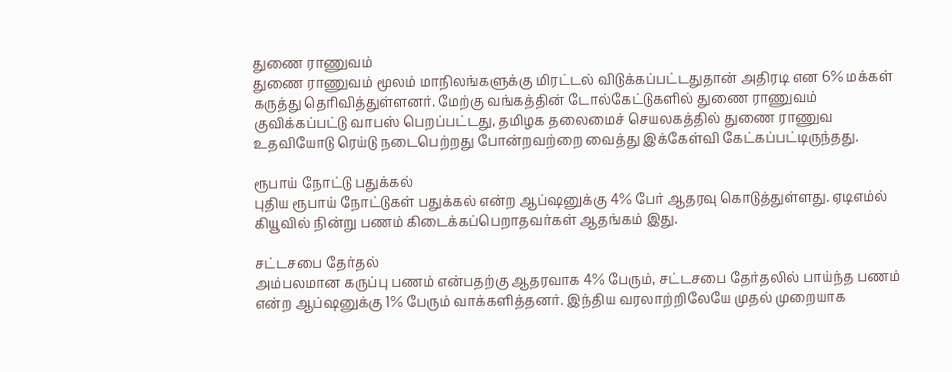துணை ராணுவம்
துணை ராணுவம் மூலம் மாநிலங்களுக்கு மிரட்டல் விடுக்கப்பட்டதுதான் அதிரடி என 6% மக்கள் கருத்து தெரிவித்துள்ளனர். மேற்கு வங்கத்தின் டோல்கேட்டுகளில் துணை ராணுவம் குவிக்கப்பட்டு வாபஸ் பெறப்பட்டது, தமிழக தலைமைச் செயலகத்தில் துணை ராணுவ உதவியோடு ரெய்டு நடைபெற்றது போன்றவற்றை வைத்து இக்கேள்வி கேட்கப்பட்டிருந்தது.

ரூபாய் நோட்டு பதுக்கல்
புதிய ரூபாய் நோட்டுகள் பதுக்கல் என்ற ஆப்ஷனுக்கு 4% பேர் ஆதரவு கொடுத்துள்ளது. ஏடிஎம்ல் கியூவில் நின்று பணம் கிடைக்கப்பெறாதவர்கள் ஆதங்கம் இது.

சட்டசபை தேர்தல்
அம்பலமான கருப்பு பணம் என்பதற்கு ஆதரவாக 4% பேரும், சட்டசபை தேர்தலில் பாய்ந்த பணம் என்ற ஆப்ஷனுக்கு 1% பேரும் வாக்களித்தனர். இந்திய வரலாற்றிலேயே முதல் முறையாக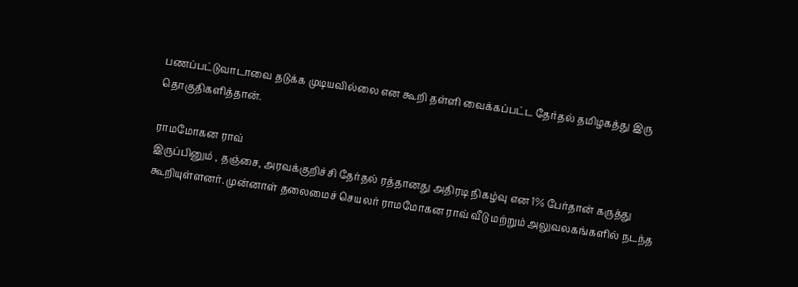பணப்பட்டுவாடாவை தடுக்க முடியவில்லை என கூறி தள்ளி வைக்கப்பட்ட தேர்தல் தமிழகத்து இரு தொகுதிகளித்தான்.

ராமமோகன ராவ்
இருப்பினும் , தஞ்சை, அரவக்குறிச்சி தேர்தல் ரத்தானது அதிரடி நிகழ்வு என 1% பேர்தான் கருத்து கூறியுள்ளனர். முன்னாள் தலைமைச் செயலர் ராமமோகன ராவ் வீடு மற்றும் அலுவலகங்களில் நடந்த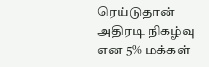ரெய்டுதான் அதிரடி நிகழ்வு என 5% மக்கள்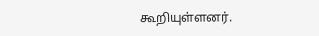கூறியுள்ளனர்.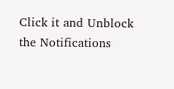Click it and Unblock the Notifications